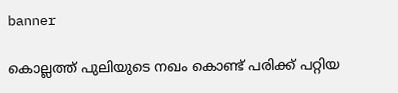banner

കൊല്ലത്ത് പുലിയുടെ നഖം കൊണ്ട് പരിക്ക് പറ്റിയ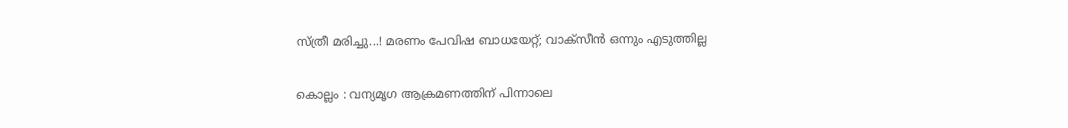സ്ത്രീ മരിച്ചു...! മരണം പേവിഷ ബാധയേറ്റ്; വാക്‌സീൻ ഒന്നും എടുത്തില്ല

കൊല്ലം : വന്യമൃഗ ആക്രമണത്തിന് പിന്നാലെ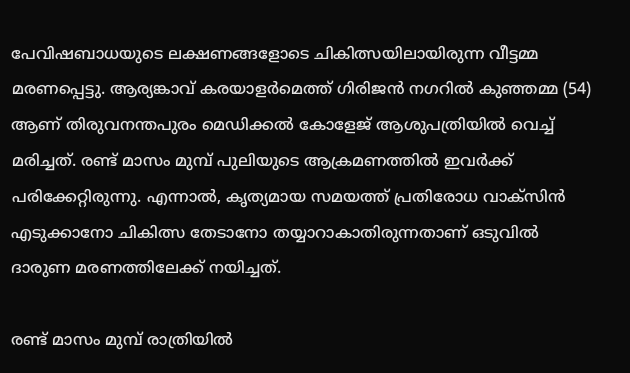പേവിഷബാധയുടെ ലക്ഷണങ്ങളോടെ ചികിത്സയിലായിരുന്ന വീട്ടമ്മ മരണപ്പെട്ടു. ആര്യങ്കാവ് കരയാളർമെത്ത് ഗിരിജൻ നഗറിൽ കുഞ്ഞമ്മ (54) ആണ് തിരുവനന്തപുരം മെഡിക്കൽ കോളേജ് ആശുപത്രിയിൽ വെച്ച് മരിച്ചത്. രണ്ട് മാസം മുമ്പ് പുലിയുടെ ആക്രമണത്തിൽ ഇവർക്ക് പരിക്കേറ്റിരുന്നു. എന്നാൽ, കൃത്യമായ സമയത്ത് പ്രതിരോധ വാക്സിൻ എടുക്കാനോ ചികിത്സ തേടാനോ തയ്യാറാകാതിരുന്നതാണ് ഒടുവിൽ ദാരുണ മരണത്തിലേക്ക് നയിച്ചത്.

രണ്ട് മാസം മുമ്പ് രാത്രിയിൽ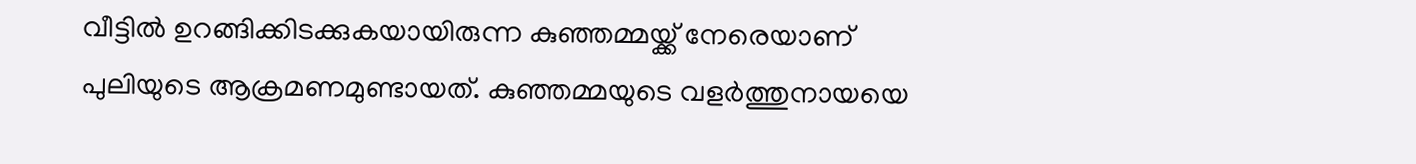വീട്ടിൽ ഉറങ്ങിക്കിടക്കുകയായിരുന്ന കുഞ്ഞമ്മയ്ക്ക് നേരെയാണ് പുലിയുടെ ആക്രമണമുണ്ടായത്. കുഞ്ഞമ്മയുടെ വളർത്തുനായയെ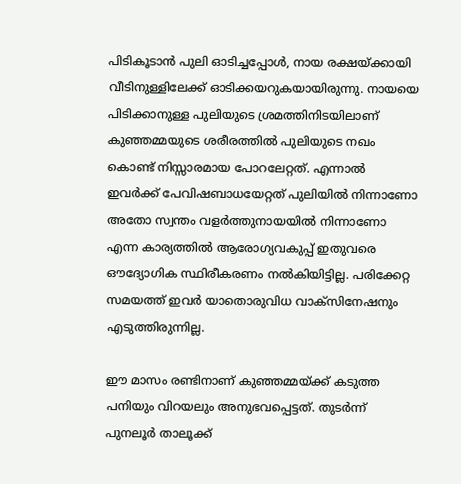പിടികൂടാൻ പുലി ഓടിച്ചപ്പോൾ, നായ രക്ഷയ്ക്കായി വീടിനുള്ളിലേക്ക് ഓടിക്കയറുകയായിരുന്നു. നായയെ പിടിക്കാനുള്ള പുലിയുടെ ശ്രമത്തിനിടയിലാണ് കുഞ്ഞമ്മയുടെ ശരീരത്തിൽ പുലിയുടെ നഖം കൊണ്ട് നിസ്സാരമായ പോറലേറ്റത്. എന്നാൽ ഇവർക്ക് പേവിഷബാധയേറ്റത് പുലിയിൽ നിന്നാണോ അതോ സ്വന്തം വളർത്തുനായയിൽ നിന്നാണോ എന്ന കാര്യത്തിൽ ആരോഗ്യവകുപ്പ് ഇതുവരെ ഔദ്യോഗിക സ്ഥിരീകരണം നൽകിയിട്ടില്ല. പരിക്കേറ്റ സമയത്ത് ഇവർ യാതൊരുവിധ വാക്‌സിനേഷനും എടുത്തിരുന്നില്ല.

ഈ മാസം രണ്ടിനാണ് കുഞ്ഞമ്മയ്ക്ക് കടുത്ത പനിയും വിറയലും അനുഭവപ്പെട്ടത്. തുടർന്ന് പുനലൂർ താലൂക്ക്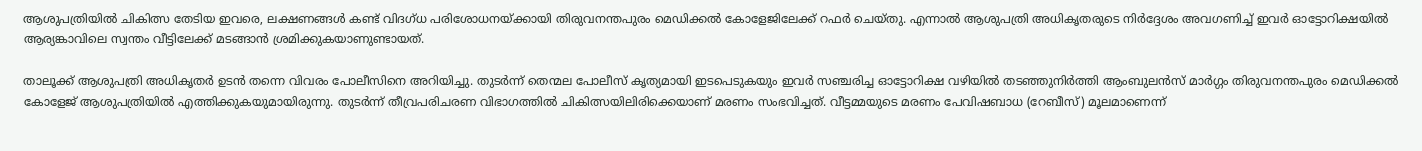ആശുപത്രിയിൽ ചികിത്സ തേടിയ ഇവരെ, ലക്ഷണങ്ങൾ കണ്ട് വിദഗ്ധ പരിശോധനയ്ക്കായി തിരുവനന്തപുരം മെഡിക്കൽ കോളേജിലേക്ക് റഫർ ചെയ്തു. എന്നാൽ ആശുപത്രി അധികൃതരുടെ നിർദ്ദേശം അവഗണിച്ച് ഇവർ ഓട്ടോറിക്ഷയിൽ ആര്യങ്കാവിലെ സ്വന്തം വീട്ടിലേക്ക് മടങ്ങാൻ ശ്രമിക്കുകയാണുണ്ടായത്.

താലൂക്ക് ആശുപത്രി അധികൃതർ ഉടൻ തന്നെ വിവരം പോലീസിനെ അറിയിച്ചു. തുടർന്ന് തെന്മല പോലീസ് കൃത്യമായി ഇടപെടുകയും ഇവർ സഞ്ചരിച്ച ഓട്ടോറിക്ഷ വഴിയിൽ തടഞ്ഞുനിർത്തി ആംബുലൻസ് മാർഗ്ഗം തിരുവനന്തപുരം മെഡിക്കൽ കോളേജ് ആശുപത്രിയിൽ എത്തിക്കുകയുമായിരുന്നു. തുടർന്ന് തീവ്രപരിചരണ വിഭാഗത്തിൽ ചികിത്സയിലിരിക്കെയാണ് മരണം സംഭവിച്ചത്. വീട്ടമ്മയുടെ മരണം പേവിഷബാധ (റേബീസ്) മൂലമാണെന്ന്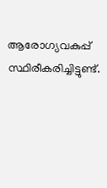ആരോഗ്യവകുപ്പ് സ്ഥിരീകരിച്ചിട്ടുണ്ട്.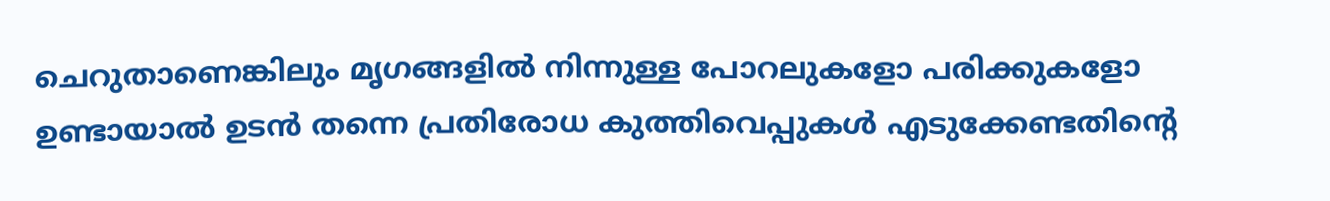ചെറുതാണെങ്കിലും മൃഗങ്ങളിൽ നിന്നുള്ള പോറലുകളോ പരിക്കുകളോ ഉണ്ടായാൽ ഉടൻ തന്നെ പ്രതിരോധ കുത്തിവെപ്പുകൾ എടുക്കേണ്ടതിന്റെ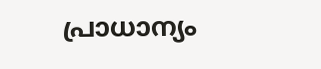പ്രാധാന്യം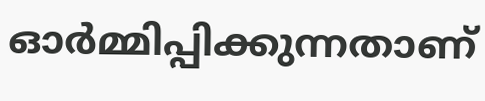ഓർമ്മിപ്പിക്കുന്നതാണ്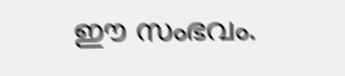ഈ സംഭവം.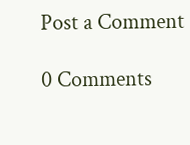Post a Comment

0 Comments